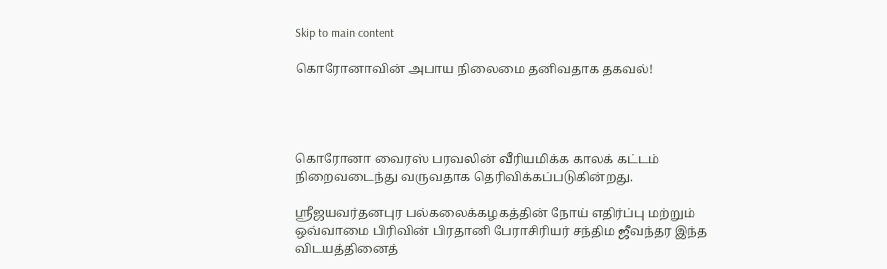Skip to main content

கொரோனாவின் அபாய நிலைமை தனிவதாக தகவல்!




கொரோனா வைரஸ் பரவலின் வீரியமிக்க காலக் கட்டம் நிறைவடைந்து வருவதாக தெரிவிக்கப்படுகின்றது.

ஸ்ரீஜயவர்தனபுர பல்கலைக்கழகத்தின் நோய் எதிர்ப்பு மற்றும் ஒவ்வாமை பிரிவின் பிரதானி பேராசிரியர் சந்திம ஜீவந்தர இந்த விடயத்தினைத்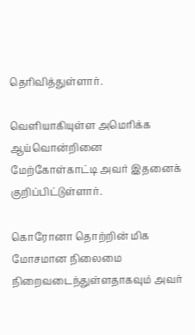தெரிவித்துள்ளார்.

வெளியாகியுள்ள அமெரிக்க ஆய்வொன்றினை மேற்கோள்காட்டி அவர் இதனைக் குறிப்பிட்டுள்ளார்.

கொரோனா தொற்றின் மிக மோசமான நிலைமை நிறைவடைந்துள்ளதாகவும் அவர்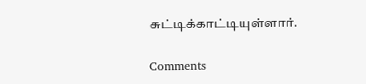சுட்டிக்காட்டியுள்ளார்.

Comments